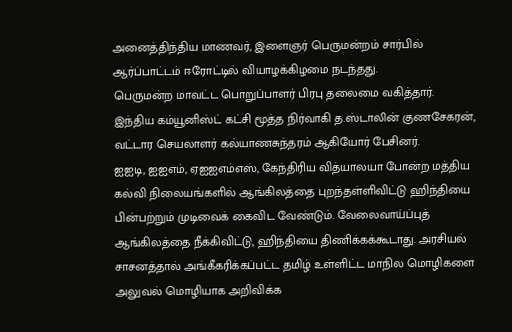அனைத்திந்திய மாணவர், இளைஞர் பெருமன்றம் சார்பில் ஆர்ப்பாட்டம் ஈரோட்டில் வியாழக்கிழமை நடந்தது.
பெருமன்ற மாவட்ட பொறுப்பாளர் பிரபு தலைமை வகித்தார். இந்திய கம்யூனிஸ்ட் கட்சி மூத்த நிர்வாகி த.ஸ்டாலின் குணசேகரன், வட்டார செயலாளர் கல்யாணசுந்தரம் ஆகியோர் பேசினர்.
ஐஐடி, ஐஐஎம், ஏஐஐஎம்எஸ், கேந்திரிய வித்யாலயா போன்ற மத்திய கல்வி நிலையங்களில் ஆங்கிலத்தை புறந்தள்ளிவிட்டு ஹிந்தியை பின்பற்றும் முடிவைக் கைவிட வேண்டும். வேலைவாய்ப்புத் ஆங்கிலத்தை நீக்கிவிட்டு, ஹிந்தியை திணிக்கக்கூடாது. அரசியல் சாசனத்தால் அங்கீகரிக்கப்பட்ட தமிழ் உள்ளிட்ட மாநில மொழிகளை அலுவல் மொழியாக அறிவிக்க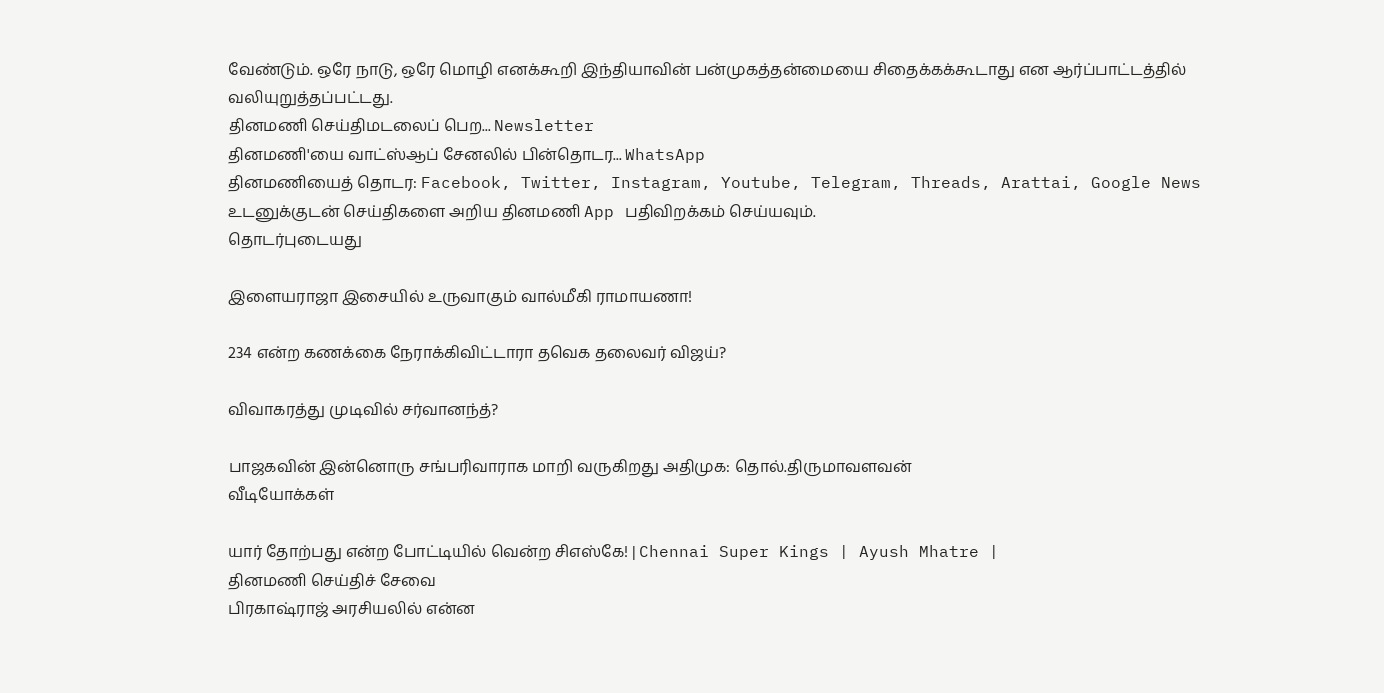வேண்டும். ஒரே நாடு, ஒரே மொழி எனக்கூறி இந்தியாவின் பன்முகத்தன்மையை சிதைக்கக்கூடாது என ஆர்ப்பாட்டத்தில் வலியுறுத்தப்பட்டது.
தினமணி செய்திமடலைப் பெற... Newsletter
தினமணி'யை வாட்ஸ்ஆப் சேனலில் பின்தொடர... WhatsApp
தினமணியைத் தொடர: Facebook, Twitter, Instagram, Youtube, Telegram, Threads, Arattai, Google News
உடனுக்குடன் செய்திகளை அறிய தினமணி App பதிவிறக்கம் செய்யவும்.
தொடர்புடையது

இளையராஜா இசையில் உருவாகும் வால்மீகி ராமாயணா!

234 என்ற கணக்கை நேராக்கிவிட்டாரா தவெக தலைவர் விஜய்?

விவாகரத்து முடிவில் சர்வானந்த்?

பாஜகவின் இன்னொரு சங்பரிவாராக மாறி வருகிறது அதிமுக: தொல்.திருமாவளவன்
வீடியோக்கள்

யார் தோற்பது என்ற போட்டியில் வென்ற சிஎஸ்கே! | Chennai Super Kings | Ayush Mhatre |
தினமணி செய்திச் சேவை
பிரகாஷ்ராஜ் அரசியலில் என்ன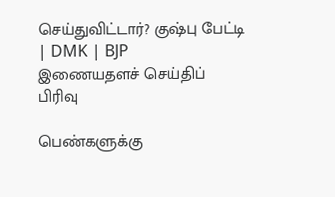செய்துவிட்டார்? குஷ்பு பேட்டி | DMK | BJP
இணையதளச் செய்திப் பிரிவு

பெண்களுக்கு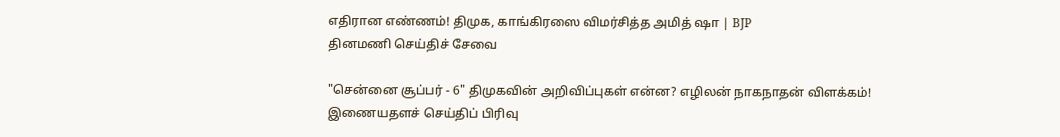எதிரான எண்ணம்! திமுக, காங்கிரஸை விமர்சித்த அமித் ஷா | BJP
தினமணி செய்திச் சேவை

"சென்னை சூப்பர் - 6" திமுகவின் அறிவிப்புகள் என்ன? எழிலன் நாகநாதன் விளக்கம்!
இணையதளச் செய்திப் பிரிவு